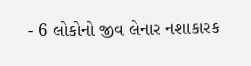- 6 લોકોનો જીવ લેનાર નશાકારક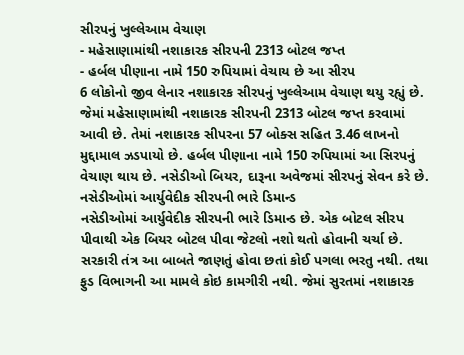સીરપનું ખુલ્લેઆમ વેચાણ
- મહેસાણામાંથી નશાકારક સીરપની 2313 બોટલ જપ્ત
- હર્બલ પીણાના નામે 150 રુપિયામાં વેચાય છે આ સીરપ
6 લોકોનો જીવ લેનાર નશાકારક સીરપનું ખુલ્લેઆમ વેચાણ થયુ રહ્યું છે. જેમાં મહેસાણામાંથી નશાકારક સીરપની 2313 બોટલ જપ્ત કરવામાં આવી છે. તેમાં નશાકારક સીપરના 57 બોક્સ સહિત 3.46 લાખનો મુદ્દામાલ ઝડપાયો છે. હર્બલ પીણાના નામે 150 રુપિયામાં આ સિરપનું વેચાણ થાય છે. નસેડીઓ બિયર, દારૂના અવેજમાં સીરપનું સેવન કરે છે.
નસેડીઓમાં આર્યુવેદીક સીરપની ભારે ડિમાન્ડ
નસેડીઓમાં આર્યુવેદીક સીરપની ભારે ડિમાન્ડ છે. એક બોટલ સીરપ પીવાથી એક બિયર બોટલ પીવા જેટલો નશો થતો હોવાની ચર્ચા છે. સરકારી તંત્ર આ બાબતે જાણતું હોવા છતાં કોઈ પગલા ભરતુ નથી. તથા ફુડ વિભાગની આ મામલે કોઇ કામગીરી નથી. જેમાં સુરતમાં નશાકારક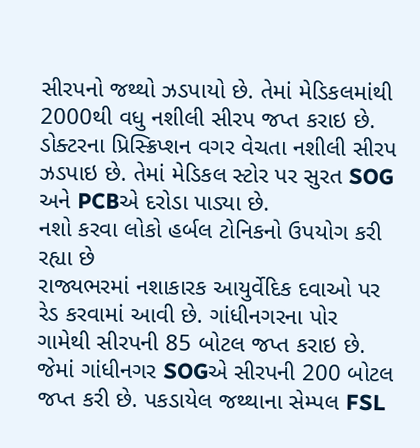સીરપનો જથ્થો ઝડપાયો છે. તેમાં મેડિકલમાંથી 2000થી વધુ નશીલી સીરપ જપ્ત કરાઇ છે. ડોક્ટરના પ્રિસ્ક્રિપ્શન વગર વેચતા નશીલી સીરપ ઝડપાઇ છે. તેમાં મેડિકલ સ્ટોર પર સુરત SOG અને PCBએ દરોડા પાડ્યા છે.
નશો કરવા લોકો હર્બલ ટોનિકનો ઉપયોગ કરી રહ્યા છે
રાજ્યભરમાં નશાકારક આયુર્વેદિક દવાઓ પર રેડ કરવામાં આવી છે. ગાંધીનગરના પોર ગામેથી સીરપની 85 બોટલ જપ્ત કરાઇ છે. જેમાં ગાંધીનગર SOGએ સીરપની 200 બોટલ જપ્ત કરી છે. પકડાયેલ જથ્થાના સેમ્પલ FSL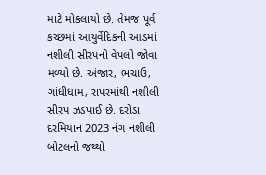માટે મોકલાયો છે. તેમજ પૂર્વ કચ્છમાં આયુર્વેદિકની આડમાં નશીલી સીરપનો વેપલો જોવા મળ્યો છે. અંજાર, ભચાઉ, ગાંધીધામ, રાપરમાંથી નશીલી સીરપ ઝડપાઈ છે. દરોડા દરમિયાન 2023 નંગ નશીલી બોટલનો જથ્થો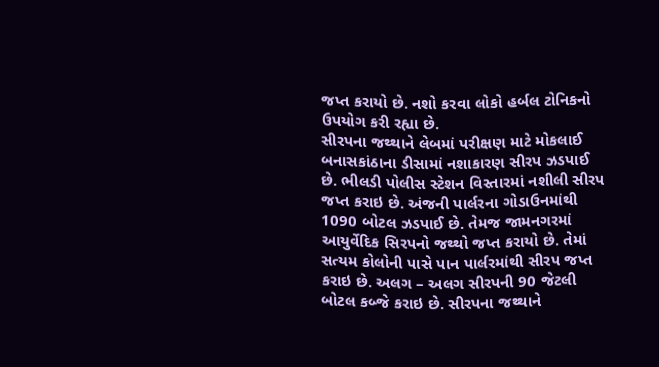જપ્ત કરાયો છે. નશો કરવા લોકો હર્બલ ટોનિકનો ઉપયોગ કરી રહ્યા છે.
સીરપના જથ્થાને લેબમાં પરીક્ષણ માટે મોકલાઈ
બનાસકાંઠાના ડીસામાં નશાકારણ સીરપ ઝડપાઈ છે. ભીલડી પોલીસ સ્ટેશન વિસ્તારમાં નશીલી સીરપ જપ્ત કરાઇ છે. અંજની પાર્લરના ગોડાઉનમાંથી 1090 બોટલ ઝડપાઈ છે. તેમજ જામનગરમાં આયુર્વેદિક સિરપનો જથ્થો જપ્ત કરાયો છે. તેમાં સત્યમ કોલોની પાસે પાન પાર્લરમાંથી સીરપ જપ્ત કરાઇ છે. અલગ – અલગ સીરપની 90 જેટલી બોટલ કબ્જે કરાઇ છે. સીરપના જથ્થાને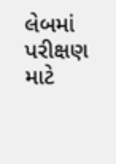લેબમાં પરીક્ષણ માટે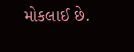મોકલાઈ છે.